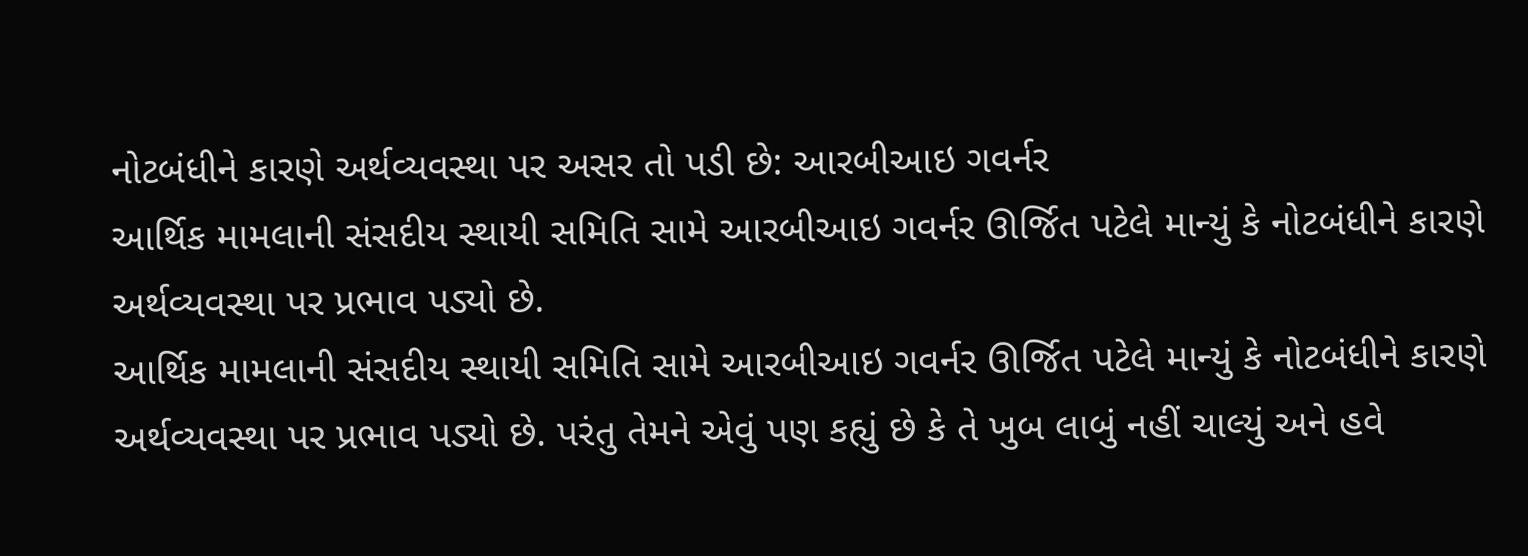નોટબંધીને કારણે અર્થવ્યવસ્થા પર અસર તો પડી છે: આરબીઆઇ ગવર્નર
આર્થિક મામલાની સંસદીય સ્થાયી સમિતિ સામે આરબીઆઇ ગવર્નર ઊર્જિત પટેલે માન્યું કે નોટબંધીને કારણે અર્થવ્યવસ્થા પર પ્રભાવ પડ્યો છે.
આર્થિક મામલાની સંસદીય સ્થાયી સમિતિ સામે આરબીઆઇ ગવર્નર ઊર્જિત પટેલે માન્યું કે નોટબંધીને કારણે અર્થવ્યવસ્થા પર પ્રભાવ પડ્યો છે. પરંતુ તેમને એવું પણ કહ્યું છે કે તે ખુબ લાબું નહીં ચાલ્યું અને હવે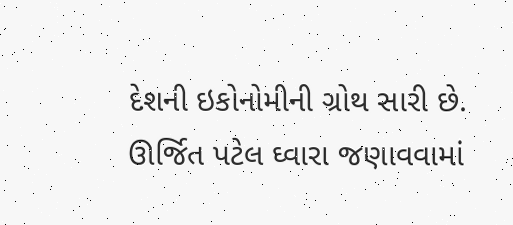દેશની ઇકોનોમીની ગ્રોથ સારી છે. ઊર્જિત પટેલ ઘ્વારા જણાવવામાં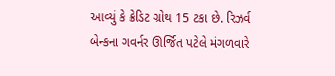આવ્યું કે ક્રેડિટ ગ્રોથ 15 ટકા છે. રિઝર્વ બેન્કના ગવર્નર ઊર્જિત પટેલે મંગળવારે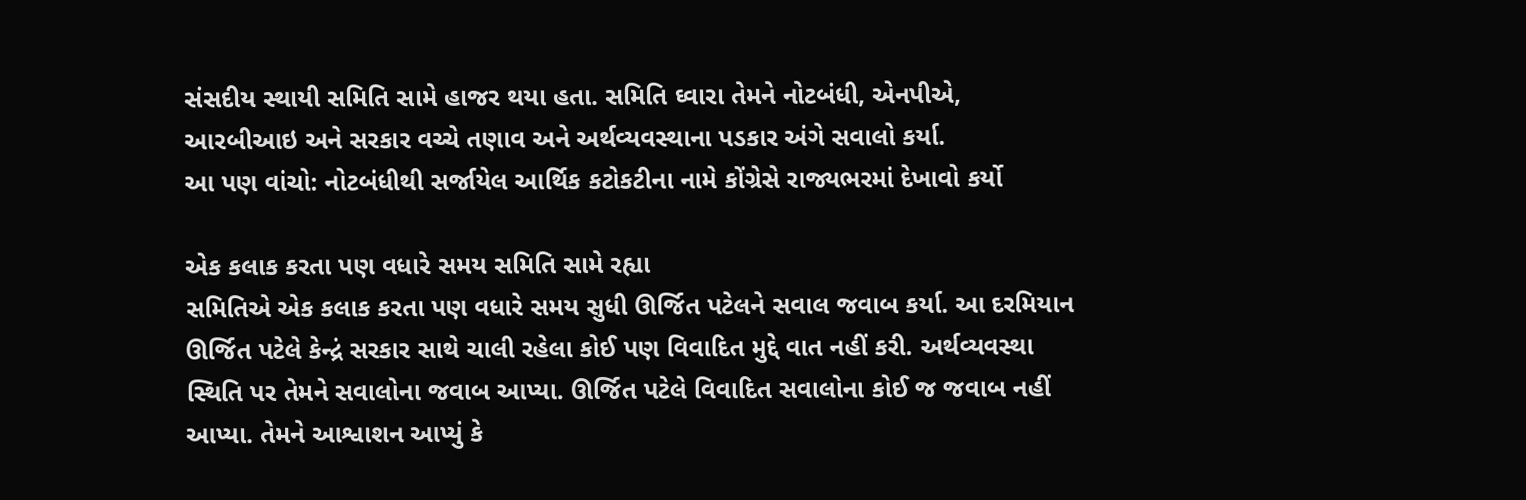સંસદીય સ્થાયી સમિતિ સામે હાજર થયા હતા. સમિતિ ઘ્વારા તેમને નોટબંધી, એનપીએ, આરબીઆઇ અને સરકાર વચ્ચે તણાવ અને અર્થવ્યવસ્થાના પડકાર અંગે સવાલો કર્યા.
આ પણ વાંચો: નોટબંધીથી સર્જાયેલ આર્થિક કટોકટીના નામે કોંગ્રેસે રાજ્યભરમાં દેખાવો કર્યો

એક કલાક કરતા પણ વધારે સમય સમિતિ સામે રહ્યા
સમિતિએ એક કલાક કરતા પણ વધારે સમય સુધી ઊર્જિત પટેલને સવાલ જવાબ કર્યા. આ દરમિયાન ઊર્જિત પટેલે કેન્દ્રં સરકાર સાથે ચાલી રહેલા કોઈ પણ વિવાદિત મુદ્દે વાત નહીં કરી. અર્થવ્યવસ્થા સ્થિતિ પર તેમને સવાલોના જવાબ આપ્યા. ઊર્જિત પટેલે વિવાદિત સવાલોના કોઈ જ જવાબ નહીં આપ્યા. તેમને આશ્વાશન આપ્યું કે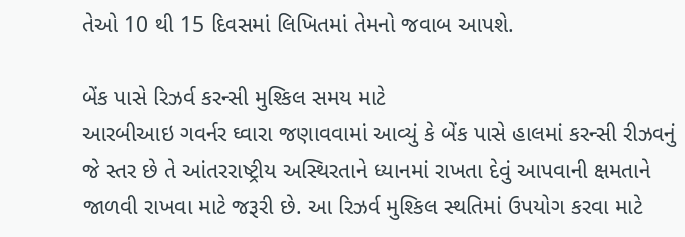તેઓ 10 થી 15 દિવસમાં લિખિતમાં તેમનો જવાબ આપશે.

બેંક પાસે રિઝર્વ કરન્સી મુશ્કિલ સમય માટે
આરબીઆઇ ગવર્નર ઘ્વારા જણાવવામાં આવ્યું કે બેંક પાસે હાલમાં કરન્સી રીઝવનું જે સ્તર છે તે આંતરરાષ્ટ્રીય અસ્થિરતાને ધ્યાનમાં રાખતા દેવું આપવાની ક્ષમતાને જાળવી રાખવા માટે જરૂરી છે. આ રિઝર્વ મુશ્કિલ સ્થતિમાં ઉપયોગ કરવા માટે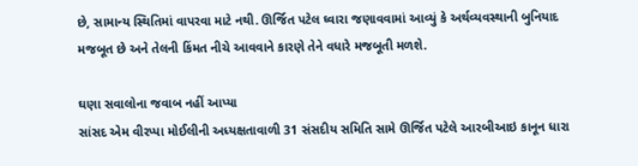છે, સામાન્ય સ્થિતિમાં વાપરવા માટે નથી. ઊર્જિત પટેલ ઘ્વારા જણાવવામાં આવ્યું કે અર્થવ્યવસ્થાની બુનિયાદ મજબૂત છે અને તેલની કિંમત નીચે આવવાને કારણે તેને વધારે મજબૂતી મળશે.

ઘણા સવાલોના જવાબ નહીં આપ્યા
સાંસદ એમ વીરપ્પા મોઈલીની અધ્યક્ષતાવાળી 31 સંસદીય સમિતિ સામે ઊર્જિત પટેલે આરબીઆઇ કાનૂન ધારા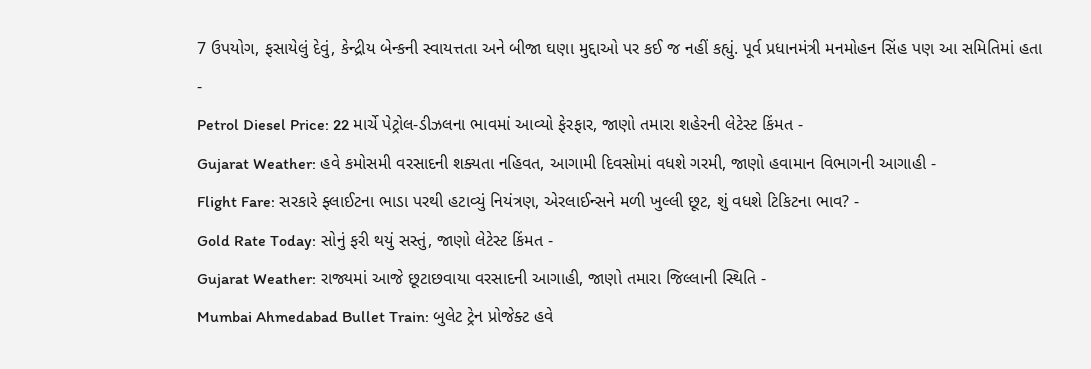7 ઉપયોગ, ફસાયેલું દેવું, કેન્દ્રીય બેન્કની સ્વાયત્તતા અને બીજા ઘણા મુદ્દાઓ પર કઈ જ નહીં કહ્યું. પૂર્વ પ્રધાનમંત્રી મનમોહન સિંહ પણ આ સમિતિમાં હતા
-
Petrol Diesel Price: 22 માર્ચે પેટ્રોલ-ડીઝલના ભાવમાં આવ્યો ફેરફાર, જાણો તમારા શહેરની લેટેસ્ટ કિંમત -
Gujarat Weather: હવે કમોસમી વરસાદની શક્યતા નહિવત, આગામી દિવસોમાં વધશે ગરમી, જાણો હવામાન વિભાગની આગાહી -
Flight Fare: સરકારે ફ્લાઈટના ભાડા પરથી હટાવ્યું નિયંત્રણ, એરલાઈન્સને મળી ખુલ્લી છૂટ, શું વધશે ટિકિટના ભાવ? -
Gold Rate Today: સોનું ફરી થયું સસ્તું, જાણો લેટેસ્ટ કિંમત -
Gujarat Weather: રાજ્યમાં આજે છૂટાછવાયા વરસાદની આગાહી, જાણો તમારા જિલ્લાની સ્થિતિ -
Mumbai Ahmedabad Bullet Train: બુલેટ ટ્રેન પ્રોજેક્ટ હવે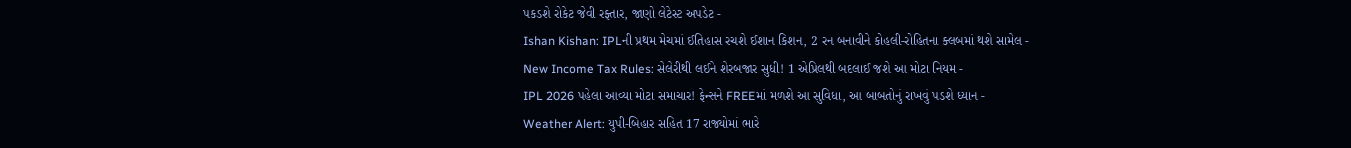પકડશે રોકેટ જેવી રફ્તાર, જાણો લેટેસ્ટ અપડેટ -
Ishan Kishan: IPLની પ્રથમ મેચમાં ઈતિહાસ રચશે ઈશાન કિશન, 2 રન બનાવીને કોહલી-રોહિતના ક્લબમાં થશે સામેલ -
New Income Tax Rules: સેલેરીથી લઈને શેરબજાર સુધી! 1 એપ્રિલથી બદલાઈ જશે આ મોટા નિયમ -
IPL 2026 પહેલા આવ્યા મોટા સમાચાર! ફેન્સને FREEમાં મળશે આ સુવિધા, આ બાબતોનું રાખવું પડશે ધ્યાન -
Weather Alert: યુપી-બિહાર સહિત 17 રાજ્યોમાં ભારે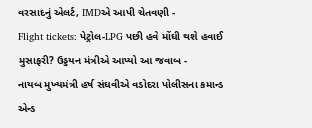વરસાદનું એલર્ટ, IMDએ આપી ચેતવણી -
Flight tickets: પેટ્રોલ-LPG પછી હવે મોંઘી થશે હવાઈ મુસાફરી? ઉડ્ડયન મંત્રીએ આપ્યો આ જવાબ -
નાયબ મુખ્યમંત્રી હર્ષ સંઘવીએ વડોદરા પોલીસના કમાન્ડ એન્ડ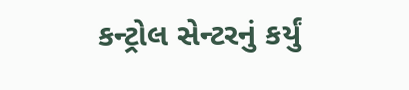કન્ટ્રોલ સેન્ટરનું કર્યું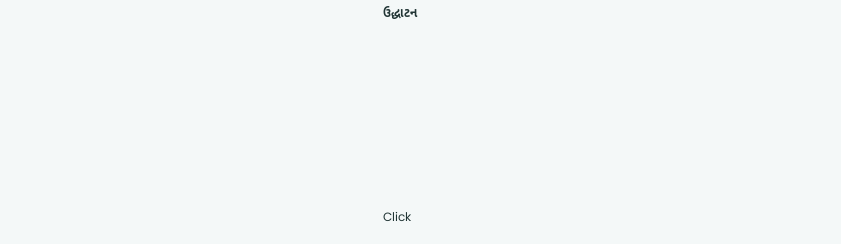ઉદ્ધાટન










Click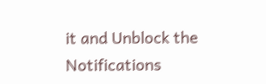it and Unblock the Notifications